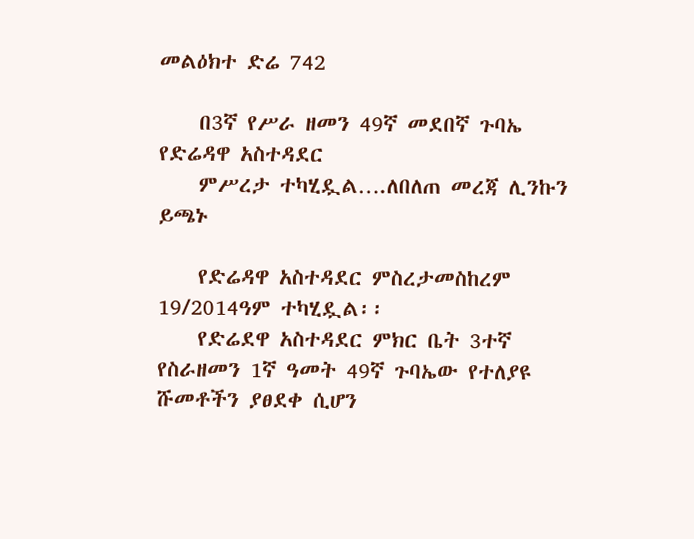መልዕክተ ድሬ 742

    በ3ኛ የሥራ ዘመን 49ኛ መደበኛ ጉባኤ የድሬዳዋ አስተዳደር
    ምሥረታ ተካሂዷል….ለበለጠ መረጃ ሊንኩን ይጫኑ

    የድሬዳዋ አስተዳደር ምስረታመስከረም 19/2014ዓም ተካሂዷል፡፡
    የድሬደዋ አስተዳደር ምክር ቤት 3ተኛ የስራዘመን 1ኛ ዓመት 49ኛ ጉባኤው የተለያዩ ሹመቶችን ያፀደቀ ሲሆን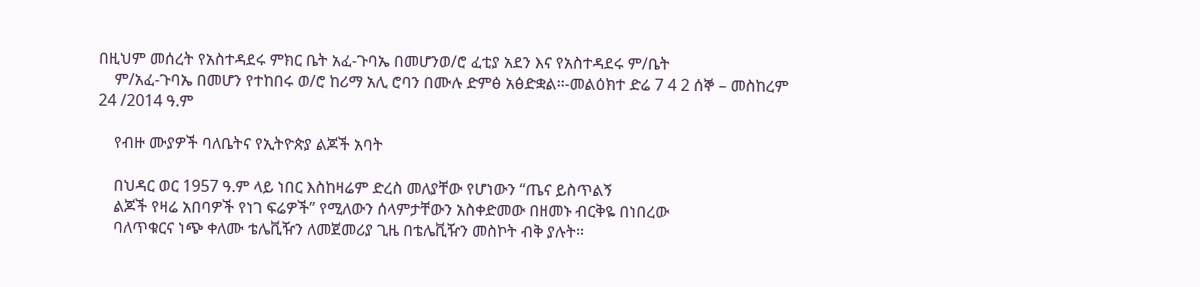በዚህም መሰረት የአስተዳደሩ ምክር ቤት አፈ-ጉባኤ በመሆንወ/ሮ ፈቲያ አደን እና የአስተዳደሩ ም/ቤት
    ም/አፈ-ጉባኤ በመሆን የተከበሩ ወ/ሮ ከሪማ አሊ ሮባን በሙሉ ድምፅ አፅድቋል፡፡-መልዕክተ ድሬ 7 4 2 ሰኞ – መስከረም 24 /2014 ዓ.ም

    የብዙ ሙያዎች ባለቤትና የኢትዮጵያ ልጆች አባት

    በህዳር ወር 1957 ዓ.ም ላይ ነበር እስከዛሬም ድረስ መለያቸው የሆነውን “ጤና ይስጥልኝ
    ልጆች የዛሬ አበባዎች የነገ ፍሬዎች” የሚለውን ሰላምታቸውን አስቀድመው በዘመኑ ብርቅዬ በነበረው
    ባለጥቁርና ነጭ ቀለሙ ቴሌቪዥን ለመጀመሪያ ጊዜ በቴሌቪዥን መስኮት ብቅ ያሉት።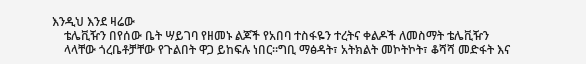እንዲህ እንደ ዛሬው
    ቴሌቪዥን በየሰው ቤት ሣይገባ የዘመኑ ልጆች የአበባ ተስፋዬን ተረትና ቀልዶች ለመስማት ቴሌቪዥን
    ላላቸው ጎረቤቶቻቸው የጉልበት ዋጋ ይከፍሉ ነበር፡፡ግቢ ማፅዳት፣ አትክልት መኮትኮት፣ ቆሻሻ መድፋት እና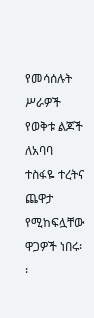የመሳሰሉት ሥራዎች የወቅቱ ልጆች ለአባባ ተስፋዬ ተረትና ጨዋታ የሚከፍሏቸው ዋጋዎች ነበሩ፡፡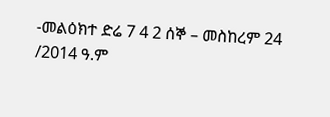-መልዕክተ ድሬ 7 4 2 ሰኞ – መስከረም 24 /2014 ዓ.ም